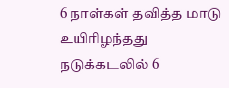6 நாள்கள் தவித்த மாடு உயிரிழந்தது
நடுக்கடலில் 6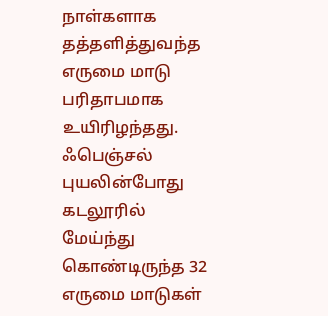நாள்களாக தத்தளித்துவந்த எருமை மாடு பரிதாபமாக உயிரிழந்தது. ஃபெஞ்சல் புயலின்போது கடலூரில் மேய்ந்து கொண்டிருந்த 32 எருமை மாடுகள்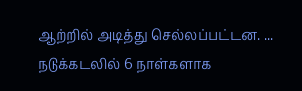ஆற்றில் அடித்து செல்லப்பட்டன. ...
நடுக்கடலில் 6 நாள்களாக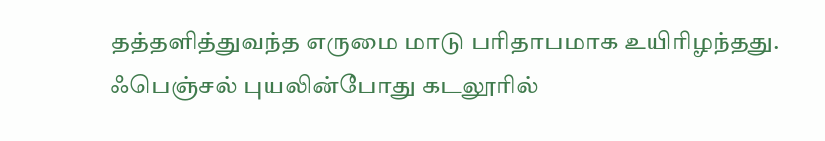தத்தளித்துவந்த எருமை மாடு பரிதாபமாக உயிரிழந்தது. ஃபெஞ்சல் புயலின்போது கடலூரில்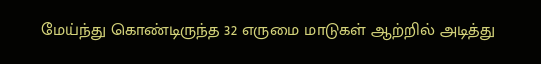மேய்ந்து கொண்டிருந்த 32 எருமை மாடுகள் ஆற்றில் அடித்து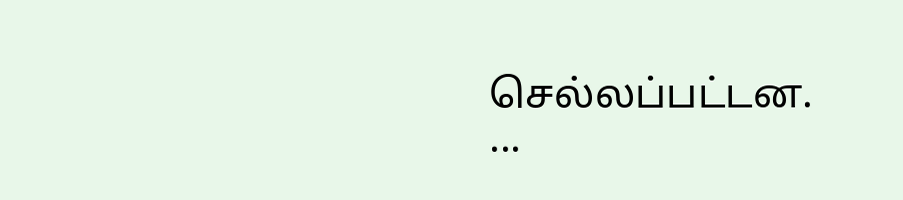செல்லப்பட்டன. ...